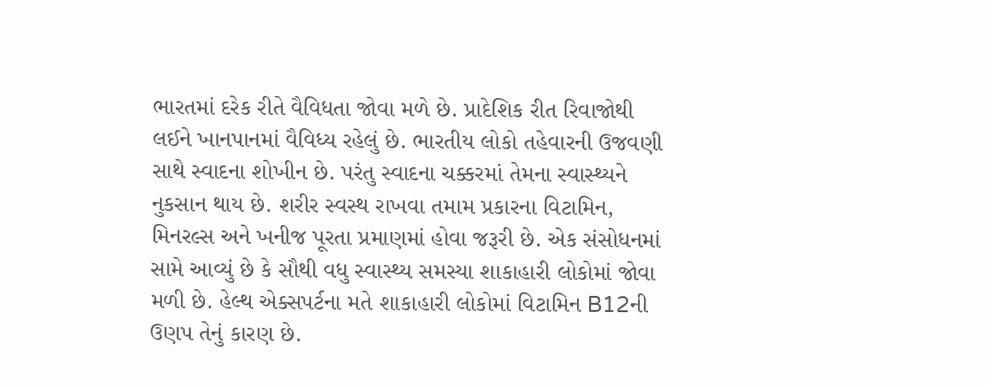ભારતમાં દરેક રીતે વૈવિધતા જોવા મળે છે. પ્રાદેશિક રીત રિવાજોથી લઈને ખાનપાનમાં વૈવિધ્ય રહેલું છે. ભારતીય લોકો તહેવારની ઉજવણી સાથે સ્વાદના શોખીન છે. પરંતુ સ્વાદના ચક્કરમાં તેમના સ્વાસ્થ્યને નુકસાન થાય છે. શરીર સ્વસ્થ રાખવા તમામ પ્રકારના વિટામિન, મિનરલ્સ અને ખનીજ પૂરતા પ્રમાણમાં હોવા જરૂરી છે. એક સંસોધનમાં સામે આવ્યું છે કે સૌથી વધુ સ્વાસ્થ્ય સમસ્યા શાકાહારી લોકોમાં જોવા મળી છે. હેલ્થ એક્સપર્ટના મતે શાકાહારી લોકોમાં વિટામિન B12ની ઉણપ તેનું કારણ છે.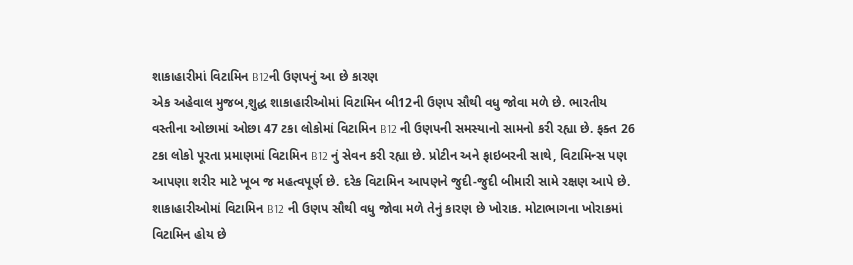શાકાહારીમાં વિટામિન B12ની ઉણપનું આ છે કારણ
એક અહેવાલ મુજબ,શુદ્ધ શાકાહારીઓમાં વિટામિન બી12ની ઉણપ સૌથી વધુ જોવા મળે છે. ભારતીય વસ્તીના ઓછામાં ઓછા 47 ટકા લોકોમાં વિટામિન B12 ની ઉણપની સમસ્યાનો સામનો કરી રહ્યા છે. ફક્ત 26 ટકા લોકો પૂરતા પ્રમાણમાં વિટામિન B12 નું સેવન કરી રહ્યા છે. પ્રોટીન અને ફાઇબરની સાથે, વિટામિન્સ પણ આપણા શરીર માટે ખૂબ જ મહત્વપૂર્ણ છે. દરેક વિટામિન આપણને જુદી-જુદી બીમારી સામે રક્ષણ આપે છે. શાકાહારીઓમાં વિટામિન B12 ની ઉણપ સૌથી વધુ જોવા મળે તેનું કારણ છે ખોરાક. મોટાભાગના ખોરાકમાં વિટામિન હોય છે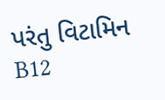પરંતુ વિટામિન B12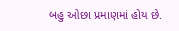બહુ ઓછા પ્રમાણમાં હોય છે.